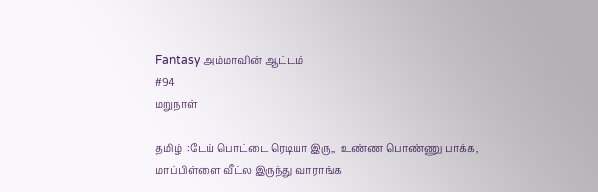Fantasy அம்மாவின் ஆட்டம்
#94
மறுநாள்

தமிழ்  :டேய் பொட்டை ரெடியா இரு,,  உண்ண பொண்ணு பாக்க, மாப்பிள்ளை வீட்ல இருந்து வாராங்க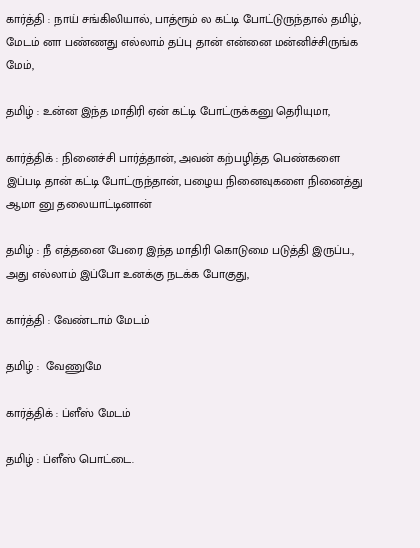கார்த்தி : நாய் சங்கிலியால், பாத்ரூம் ல கட்டி போட்டுருந்தால் தமிழ்,  மேடம் னா பண்ணது எல்லாம் தப்பு தான் என்னை மன்னிச்சிருங்க மேம்,

தமிழ் : உன்ன இந்த மாதிரி ஏன் கட்டி போட்ருக்கனு தெரியுமா,

கார்த்திக் : நினைச்சி பார்த்தான், அவன் கற்பழித்த பெண்களை இப்படி தான் கட்டி போட்ருந்தான், பழைய நினைவுகளை நினைத்து
ஆமா னு தலையாட்டினான்

தமிழ் : நீ எத்தனை பேரை இந்த மாதிரி கொடுமை படுத்தி இருப்ப., அது எல்லாம் இப்போ உனக்கு நடக்க போகுது,

கார்த்தி : வேண்டாம் மேடம்

தமிழ் :  வேணுமே

கார்த்திக் : ப்ளீஸ் மேடம்

தமிழ் : ப்ளீஸ் பொட்டை.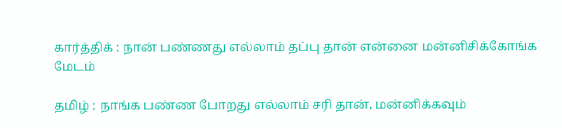கார்த்திக் : நான் பண்ணது எல்லாம் தப்பு தான் என்னை மன்னிசிக்கோங்க மேடம்

தமிழ் : நாங்க பண்ண போறது எல்லாம் சரி தான், மன்னிக்கவும்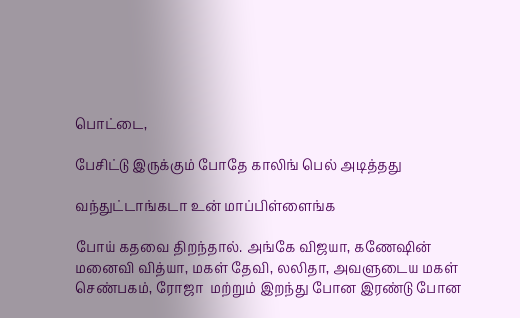பொட்டை,

பேசிட்டு இருக்கும் போதே காலிங் பெல் அடித்தது

வந்துட்டாங்கடா உன் மாப்பிள்ளைங்க

போய் கதவை திறந்தால். அங்கே விஜயா, கணேஷின் மனைவி வித்யா, மகள் தேவி, லலிதா, அவளுடைய மகள் செண்பகம், ரோஜா  மற்றும் இறந்து போன இரண்டு போன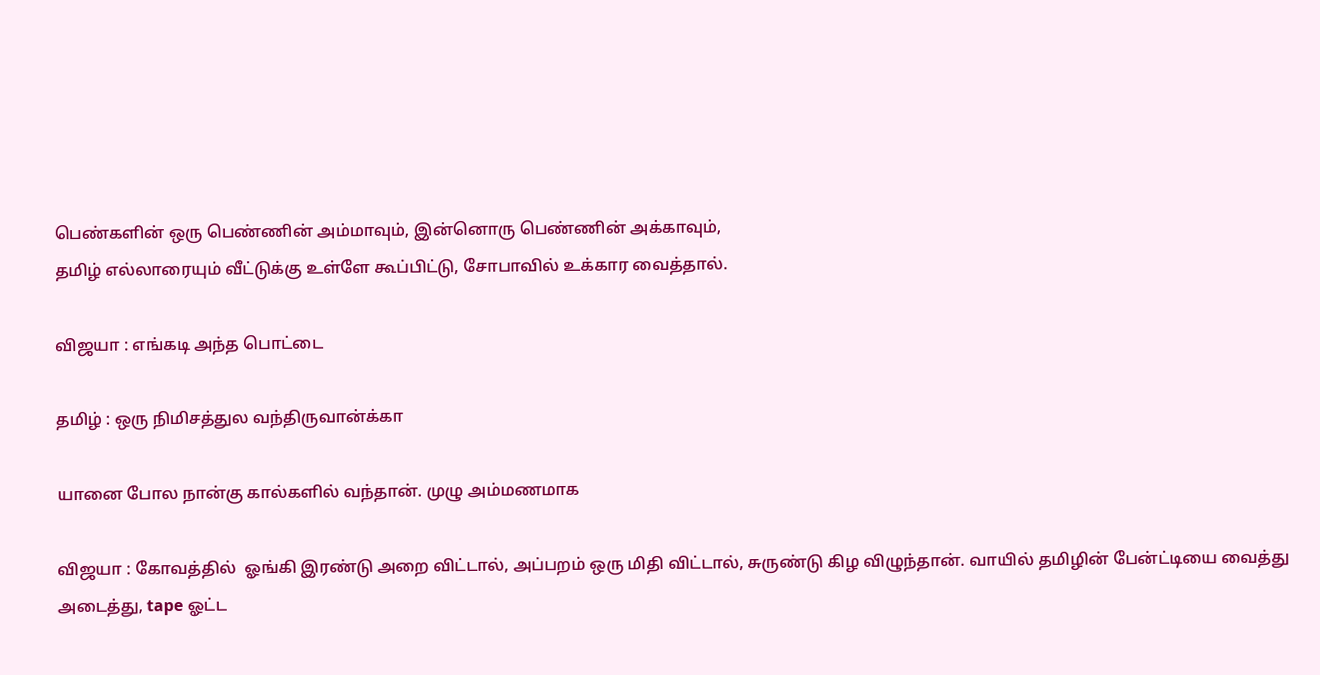பெண்களின் ஒரு பெண்ணின் அம்மாவும், இன்னொரு பெண்ணின் அக்காவும்,
தமிழ் எல்லாரையும் வீட்டுக்கு உள்ளே கூப்பிட்டு, சோபாவில் உக்கார வைத்தால்.

விஜயா : எங்கடி அந்த பொட்டை

தமிழ் : ஒரு நிமிசத்துல வந்திருவான்க்கா

யானை போல நான்கு கால்களில் வந்தான். முழு அம்மணமாக

விஜயா : கோவத்தில்  ஓங்கி இரண்டு அறை விட்டால், அப்பறம் ஒரு மிதி விட்டால், சுருண்டு கிழ விழுந்தான். வாயில் தமிழின் பேன்ட்டியை வைத்து அடைத்து, tape ஓட்ட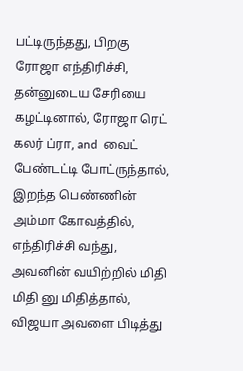பட்டிருந்தது, பிறகு ரோஜா எந்திரிச்சி, தன்னுடைய சேரியை கழட்டினால், ரோஜா ரெட் கலர் ப்ரா, and  வைட் பேண்டட்டி போட்ருந்தால்,  இறந்த பெண்ணின் அம்மா கோவத்தில், எந்திரிச்சி வந்து, அவனின் வயிற்றில் மிதி மிதி னு மிதித்தால், விஜயா அவளை பிடித்து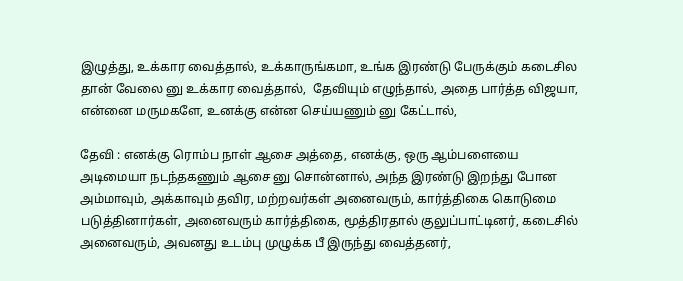இழுத்து, உக்கார வைத்தால், உக்காருங்கமா, உங்க இரண்டு பேருக்கும் கடைசில தான் வேலை னு உக்கார வைத்தால்,  தேவியும் எழுந்தால், அதை பார்த்த விஜயா, என்னை மருமகளே, உனக்கு என்ன செய்யணும் னு கேட்டால்,

தேவி : எனக்கு ரொம்ப நாள் ஆசை அத்தை, எனக்கு, ஒரு ஆம்பளையை அடிமையா நடந்தகணும் ஆசை னு சொன்னால், அந்த இரண்டு இறந்து போன அம்மாவும், அக்காவும் தவிர, மற்றவர்கள் அனைவரும், கார்த்திகை கொடுமை படுத்தினார்கள், அனைவரும் கார்த்திகை, மூத்திரதால் குலுப்பாட்டினர், கடைசில் அனைவரும், அவனது உடம்பு முழுக்க பீ இருந்து வைத்தனர்,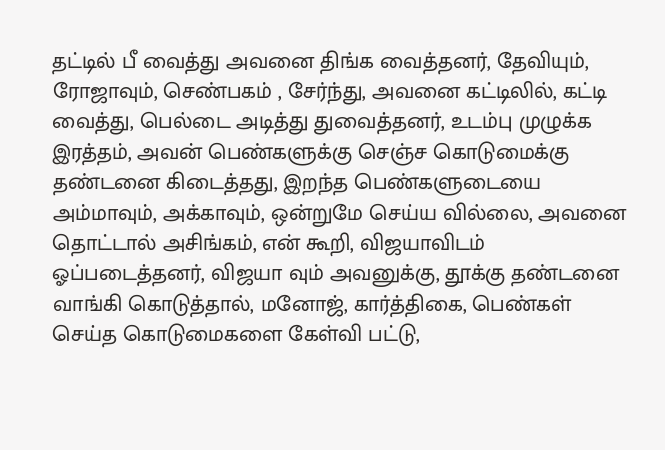தட்டில் பீ வைத்து அவனை திங்க வைத்தனர், தேவியும்,  ரோஜாவும், செண்பகம் , சேர்ந்து, அவனை கட்டிலில், கட்டி வைத்து, பெல்டை அடித்து துவைத்தனர், உடம்பு முழுக்க இரத்தம், அவன் பெண்களுக்கு செஞ்ச கொடுமைக்கு தண்டனை கிடைத்தது, இறந்த பெண்களுடையை அம்மாவும், அக்காவும், ஒன்றுமே செய்ய வில்லை, அவனை தொட்டால் அசிங்கம், என் கூறி, விஜயாவிடம் ஓப்படைத்தனர், விஜயா வும் அவனுக்கு, தூக்கு தண்டனை வாங்கி கொடுத்தால், மனோஜ், கார்த்திகை, பெண்கள் செய்த கொடுமைகளை கேள்வி பட்டு,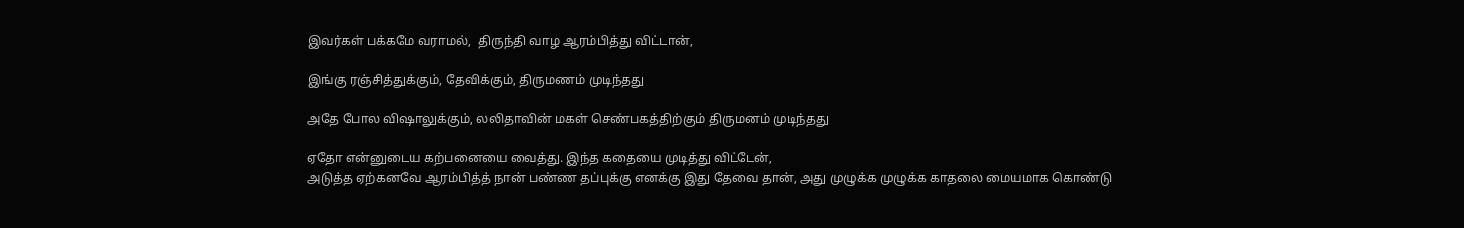இவர்கள் பக்கமே வராமல்,  திருந்தி வாழ ஆரம்பித்து விட்டான்,

இங்கு ரஞ்சித்துக்கும், தேவிக்கும், திருமணம் முடிந்தது

அதே போல விஷாலுக்கும், லலிதாவின் மகள் செண்பகத்திற்கும் திருமனம் முடிந்தது

ஏதோ என்னுடைய கற்பனையை வைத்து. இந்த கதையை முடித்து விட்டேன்,
அடுத்த ஏற்கனவே ஆரம்பித்த் நான் பண்ண தப்புக்கு எனக்கு இது தேவை தான், அது முழுக்க முழுக்க காதலை மையமாக கொண்டு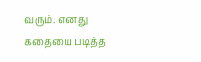வரும். எனது கதையை படித்த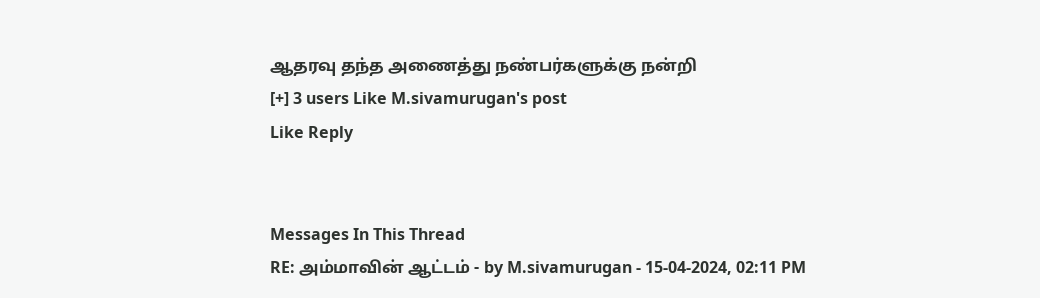ஆதரவு தந்த அணைத்து நண்பர்களுக்கு நன்றி
[+] 3 users Like M.sivamurugan's post
Like Reply


Messages In This Thread
RE: அம்மாவின் ஆட்டம் - by M.sivamurugan - 15-04-2024, 02:11 PM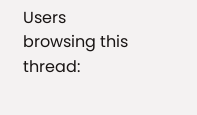Users browsing this thread: